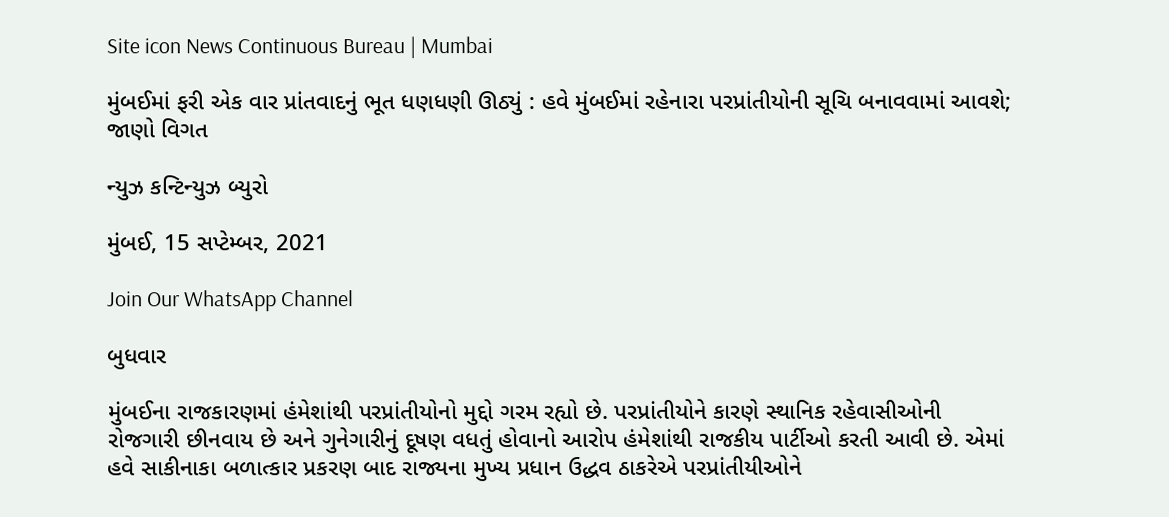Site icon News Continuous Bureau | Mumbai

મુંબઈમાં ફરી એક વાર પ્રાંતવાદનું ભૂત ધણધણી ઊઠ્યું : હવે મુંબઈમાં રહેનારા પરપ્રાંતીયોની સૂચિ બનાવવામાં આવશે; જાણો વિગત

ન્યુઝ કન્ટિન્યુઝ બ્યુરો

મુંબઈ, 15 સપ્ટેમ્બર, 2021

Join Our WhatsApp Channel

બુધવાર

મુંબઈના રાજકારણમાં હંમેશાંથી પરપ્રાંતીયોનો મુદ્દો ગરમ રહ્યો છે. પરપ્રાંતીયોને કારણે સ્થાનિક રહેવાસીઓની રોજગારી છીનવાય છે અને ગુનેગારીનું દૂષણ વધતું હોવાનો આરોપ હંમેશાંથી રાજકીય પાર્ટીઓ કરતી આવી છે. એમાં હવે સાકીનાકા બળાત્કાર પ્રકરણ બાદ રાજ્યના મુખ્ય પ્રધાન ઉદ્ધવ ઠાકરેએ પરપ્રાંતીયીઓને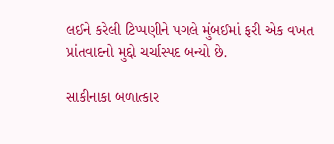લઈને કરેલી ટિપ્પણીને પગલે મુંબઈમાં ફરી એક વખત  પ્રાંતવાદનો મુદ્દો ચર્ચાસ્પદ બન્યો છે.

સાકીનાકા બળાત્કાર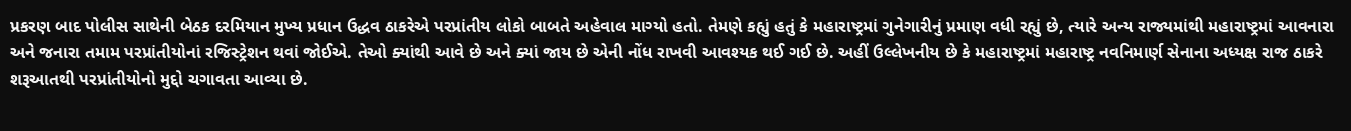પ્રકરણ બાદ પોલીસ સાથેની બેઠક દરમિયાન મુખ્ય પ્રધાન ઉદ્ધવ ઠાકરેએ પરપ્રાંતીય લોકો બાબતે અહેવાલ માગ્યો હતો. તેમણે કહ્યું હતું કે મહારાષ્ટ્રમાં ગુનેગારીનું પ્રમાણ વધી રહ્યું છે, ત્યારે અન્ય રાજ્યમાંથી મહારાષ્ટ્રમાં આવનારા અને જનારા તમામ પરપ્રાંતીયોનાં રજિસ્ટ્રેશન થવાં જોઈએ. તેઓ ક્યાંથી આવે છે અને ક્યાં જાય છે એની નોંધ રાખવી આવશ્યક થઈ ગઈ છે. અહીં ઉલ્લેખનીય છે કે મહારાષ્ટ્રમાં મહારાષ્ટ્ર નવનિમાર્ણ સેનાના અધ્યક્ષ રાજ ઠાકરે શરૂઆતથી પરપ્રાંતીયોનો મુદ્દો ચગાવતા આવ્યા છે.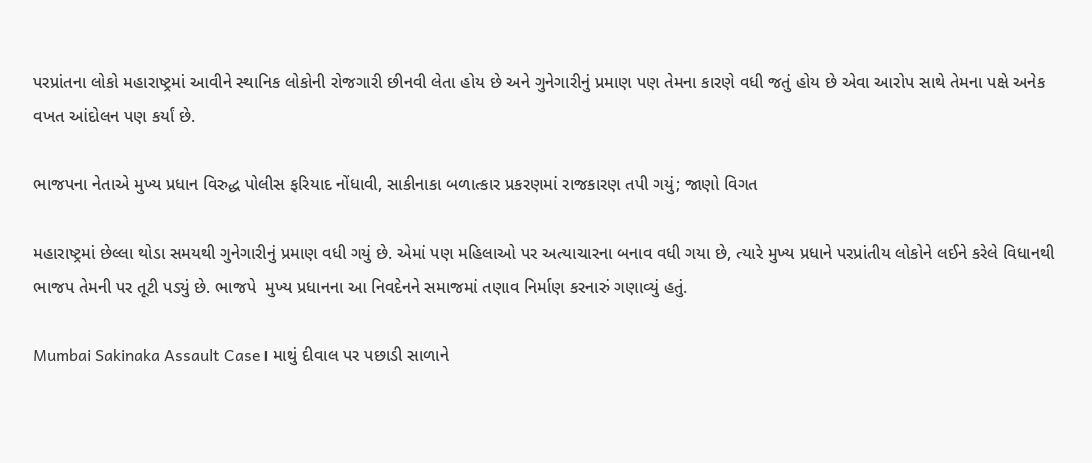પરપ્રાંતના લોકો મહારાષ્ટ્રમાં આવીને સ્થાનિક લોકોની રોજગારી છીનવી લેતા હોય છે અને ગુનેગારીનું પ્રમાણ પણ તેમના કારણે વધી જતું હોય છે એવા આરોપ સાથે તેમના પક્ષે અનેક વખત આંદોલન પણ કર્યાં છે.

ભાજપના નેતાએ મુખ્ય પ્રધાન વિરુદ્ધ પોલીસ ફરિયાદ નોંધાવી, સાકીનાકા બળાત્કાર પ્રકરણમાં રાજકારણ તપી ગયું; જાણો વિગત

મહારાષ્ટ્રમાં છેલ્લા થોડા સમયથી ગુનેગારીનું પ્રમાણ વધી ગયું છે. એમાં પણ મહિલાઓ પર અત્યાચારના બનાવ વધી ગયા છે, ત્યારે મુખ્ય પ્રધાને પરપ્રાંતીય લોકોને લઈને કરેલે વિધાનથી ભાજપ તેમની પર તૂટી પડ્યું છે. ભાજપે  મુખ્ય પ્રધાનના આ નિવદેનને સમાજમાં તણાવ નિર્માણ કરનારું ગણાવ્યું હતું.

Mumbai Sakinaka Assault Case। માથું દીવાલ પર પછાડી સાળાને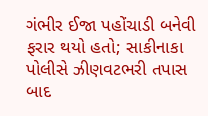ગંભીર ઈજા પહોંચાડી બનેવી ફરાર થયો હતો; સાકીનાકા પોલીસે ઝીણવટભરી તપાસ બાદ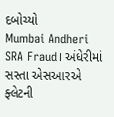દબોચ્યો
Mumbai Andheri SRA Fraud। અંધેરીમાં સસ્તા એસઆરએ ફ્લેટની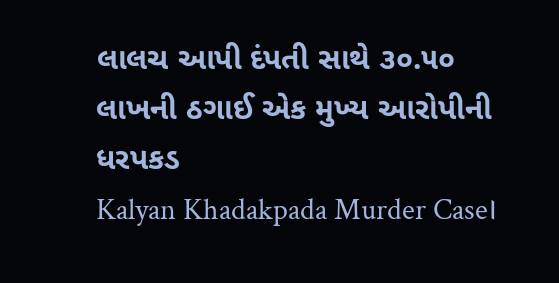લાલચ આપી દંપતી સાથે ૩૦.૫૦ લાખની ઠગાઈ એક મુખ્ય આરોપીની ધરપકડ
Kalyan Khadakpada Murder Case।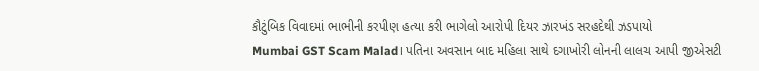કૌટુંબિક વિવાદમાં ભાભીની કરપીણ હત્યા કરી ભાગેલો આરોપી દિયર ઝારખંડ સરહદેથી ઝડપાયો
Mumbai GST Scam Malad। પતિના અવસાન બાદ મહિલા સાથે દગાખોરી લોનની લાલચ આપી જીએસટી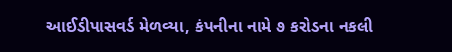આઈડીપાસવર્ડ મેળવ્યા, કંપનીના નામે ૭ કરોડના નકલી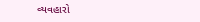વ્યવહારો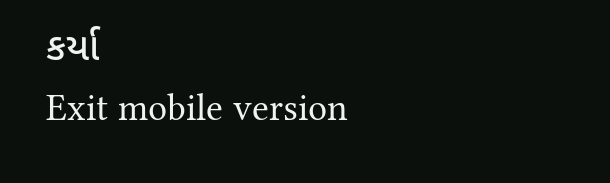કર્યા
Exit mobile version